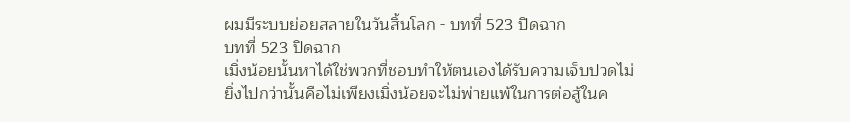ผมมีระบบย่อยสลายในวันสิ้นโลก - บทที่ 523 ปิดฉาก
บทที่ 523 ปิดฉาก
เมิ่งน้อยนั้นหาได้ใช่พวกที่ชอบทำให้ตนเองได้รับความเจ็บปวดไม่
ยิ่งไปกว่านั้นคือไม่เพียงเมิ่งน้อยจะไม่พ่ายแพ้ในการต่อสู้ในค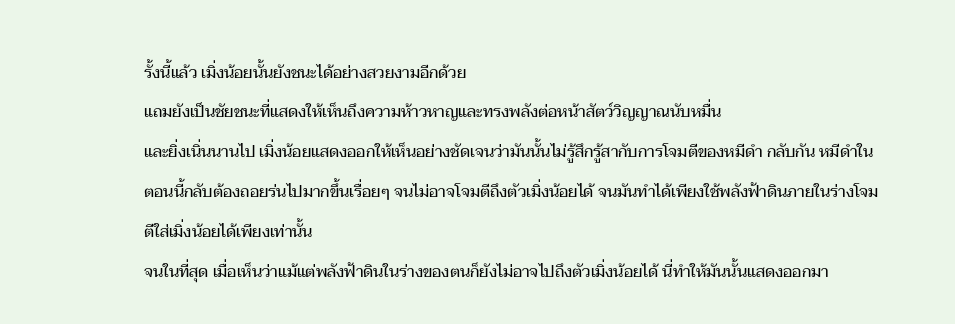รั้งนี้แล้ว เมิ่งน้อยนั้นยังชนะได้อย่างสวยงามอีกด้วย
แถมยังเป็นชัยชนะที่แสดงให้เห็นถึงความห้าวหาญและทรงพลังต่อหน้าสัตว์วิญญาณนับหมื่น
และยิ่งเนิ่นนานไป เมิ่งน้อยแสดงออกให้เห็นอย่างชัดเจนว่ามันนั้นไม่รู้สึกรู้สากับการโจมตีของหมีดำ กลับกัน หมีดำในตอนนี้กลับต้องถอยร่นไปมากขึ้นเรื่อยๆ จนไม่อาจโจมตีถึงตัวเมิ่งน้อยได้ จนมันทำได้เพียงใช้พลังฟ้าดินภายในร่างโจมตีใส่เมิ่งน้อยได้เพียงเท่านั้น
จนในที่สุด เมื่อเห็นว่าแม้แต่พลังฟ้าดินในร่างของตนก็ยังไม่อาจไปถึงตัวเมิ่งน้อยได้ นี่ทำให้มันนั้นแสดงออกมา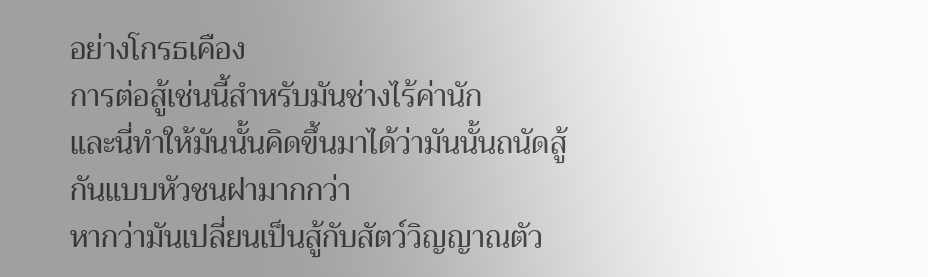อย่างโกรธเคือง
การต่อสู้เช่นนี้สำหรับมันช่างไร้ค่านัก
และนี่ทำให้มันนั้นคิดขึ้นมาได้ว่ามันนั้นถนัดสู้กันแบบหัวชนฝามากกว่า
หากว่ามันเปลี่ยนเป็นสู้กับสัตว์วิญญาณตัว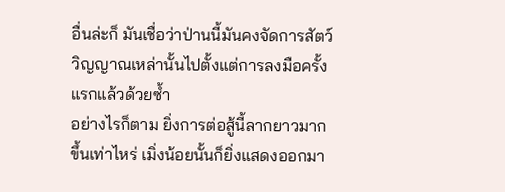อื่นล่ะก็ มันเชื่อว่าป่านนี้มันคงจัดการสัตว์วิญญาณเหล่านั้นไปตั้งแต่การลงมือครั้งแรกแล้วด้วยซ้ำ
อย่างไรก็ตาม ยิ่งการต่อสู้นี้ลากยาวมากขึ้นเท่าไหร่ เมิ่งน้อยนั้นก็ยิ่งแสดงออกมา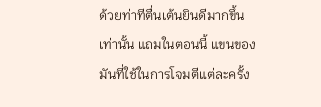ด้วยท่าทีตื่นเต้นยินดีมากขึ้นเท่านั้น แถมในตอนนี้ แขนของมันที่ใช้ในการโจมตีแต่ละครั้ง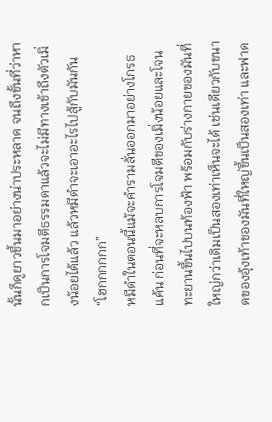นั้นก็ดูยาวขึ้นมาอย่างน่าประหลาด จนถึงขั้นที่ว่าหากเป็นการโจมตีธรรมดาแล้วจะไม่มีทางเข้าถึงตัวเมิ่งน้อยได้แล้ว แล้วหมีดำจะเอาอะไรไปสู้กับมันกัน
“โฮกกกกกก”
หมีดำในตอนนี้แม้จะคำรามลั่นออกมาอย่างโกรธแค้น ก่อนที่จะหลบการโจมตีของเมิ่งน้อยและโจนทะยานขึ้นไปบนท้องฟ้า พร้อมกับร่างกายของมันที่ใหญ่กว่าเดิมเป็นสองเท่าเห็นจะได้ เช่นเดียวกับขนาดของอุ้งเท้าของมันที่ใหญ่ขึ้นเป็นสองเท่า และฟาด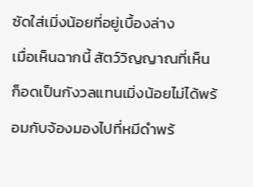ซัดใส่เมิ่งน้อยที่อยู่เบื้องล่าง
เมื่อเห็นฉากนี้ สัตว์วิญญาณที่เห็นก็อดเป็นกังวลแทนเมิ่งน้อยไม่ได้พร้อมกับจ้องมองไปที่หมีดำพร้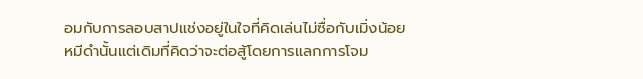อมกับการลอบสาปแช่งอยู่ในใจที่คิดเล่นไม่ซื่อกับเมิ่งน้อย
หมีดำนั้นแต่เดิมที่คิดว่าจะต่อสู้โดยการแลกการโจม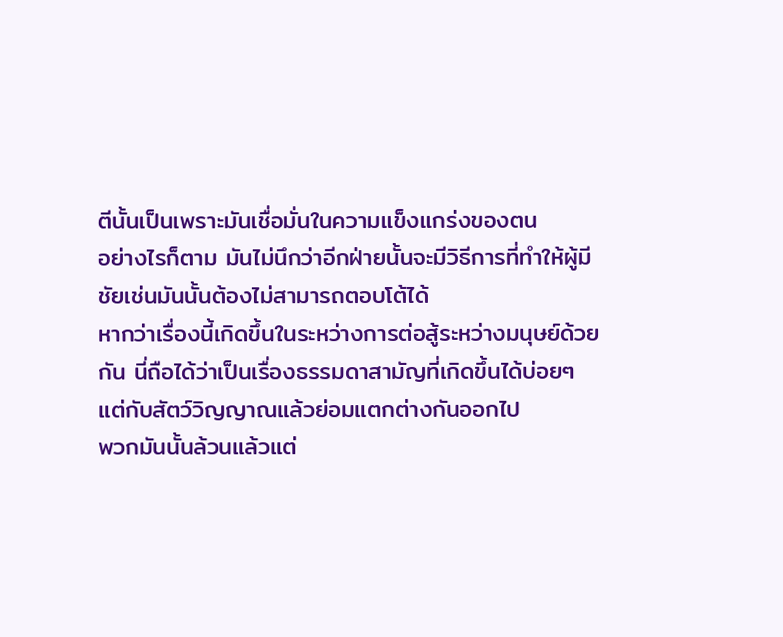ตีนั้นเป็นเพราะมันเชื่อมั่นในความแข็งแกร่งของตน
อย่างไรก็ตาม มันไม่นึกว่าอีกฝ่ายนั้นจะมีวิธีการที่ทำให้ผู้มีชัยเช่นมันนั้นต้องไม่สามารถตอบโต้ได้
หากว่าเรื่องนี้เกิดขึ้นในระหว่างการต่อสู้ระหว่างมนุษย์ด้วยกัน นี่ถือได้ว่าเป็นเรื่องธรรมดาสามัญที่เกิดขึ้นได้บ่อยๆ
แต่กับสัตว์วิญญาณแล้วย่อมแตกต่างกันออกไป
พวกมันนั้นล้วนแล้วแต่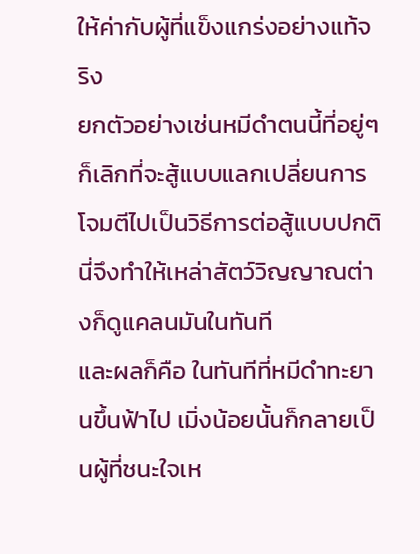ให้ค่ากับผู้ที่แข็งแกร่งอย่างแท้จริง
ยกตัวอย่างเช่นหมีดำตนนี้ที่อยู่ๆก็เลิกที่จะสู้แบบแลกเปลี่ยนการโจมตีไปเป็นวิธีการต่อสู้แบบปกติ นี่จึงทำให้เหล่าสัตว์วิญญาณต่างก็ดูแคลนมันในทันที
และผลก็คือ ในทันทีที่หมีดำทะยานขึ้นฟ้าไป เมิ่งน้อยนั้นก็กลายเป็นผู้ที่ชนะใจเห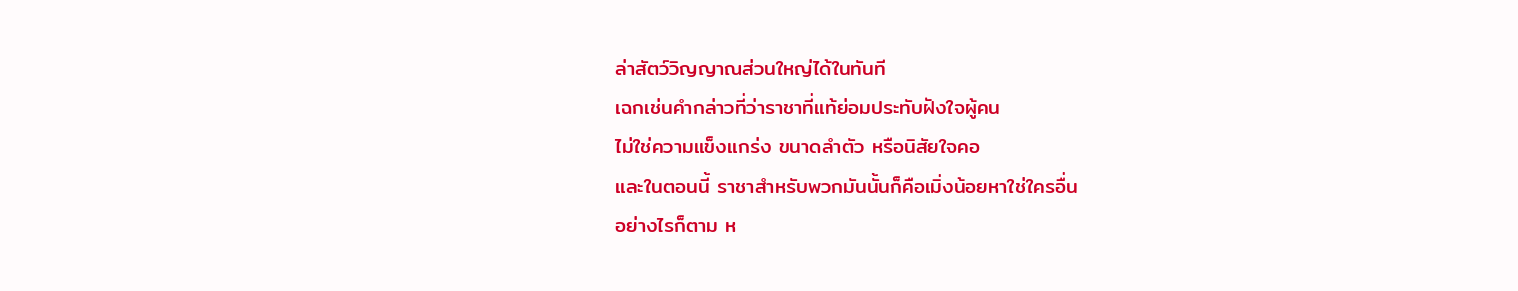ล่าสัตว์วิญญาณส่วนใหญ่ได้ในทันที
เฉกเช่นคำกล่าวที่ว่าราชาที่แท้ย่อมประทับฝังใจผู้คน
ไม่ใช่ความแข็งแกร่ง ขนาดลำตัว หรือนิสัยใจคอ
และในตอนนี้ ราชาสำหรับพวกมันนั้นก็คือเมิ่งน้อยหาใช่ใครอื่น
อย่างไรก็ตาม ห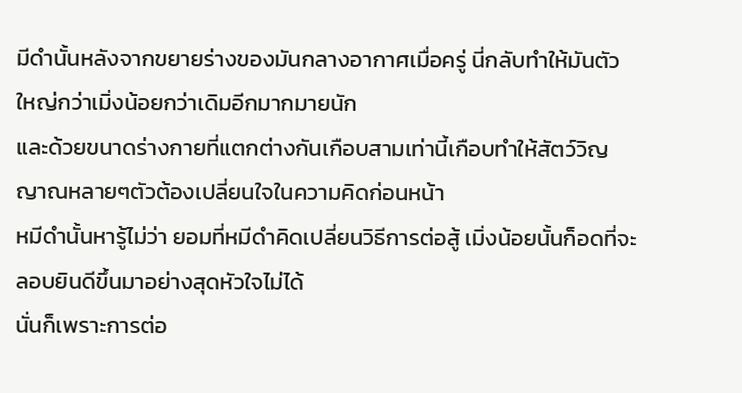มีดำนั้นหลังจากขยายร่างของมันกลางอากาศเมื่อครู่ นี่กลับทำให้มันตัวใหญ่กว่าเมิ่งน้อยกว่าเดิมอีกมากมายนัก
และด้วยขนาดร่างกายที่แตกต่างกันเกือบสามเท่านี้เกือบทำให้สัตว์วิญญาณหลายๆตัวต้องเปลี่ยนใจในความคิดก่อนหน้า
หมีดำนั้นหารู้ไม่ว่า ยอมที่หมีดำคิดเปลี่ยนวิธีการต่อสู้ เมิ่งน้อยนั้นก็อดที่จะลอบยินดีขึ้นมาอย่างสุดหัวใจไม่ได้
นั่นก็เพราะการต่อ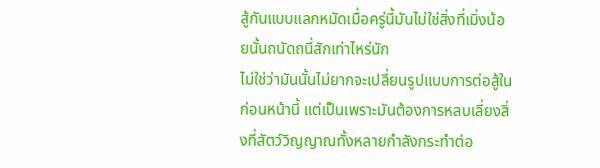สู้กันแบบแลกหมัดเมื่อครู่นี้มันไม่ใช่สิ่งที่เมิ่งน้อยนั้นถนัดถนี่สักเท่าไหร่นัก
ไม่ใช่ว่ามันนั้นไม่ยากจะเปลี่ยนรูปแบบการต่อสู้ในก่อนหน้านี้ แต่เป็นเพราะมันต้องการหลบเลี่ยงสิ่งที่สัตว์วิญญาณทั้งหลายกำลังกระทำต่อ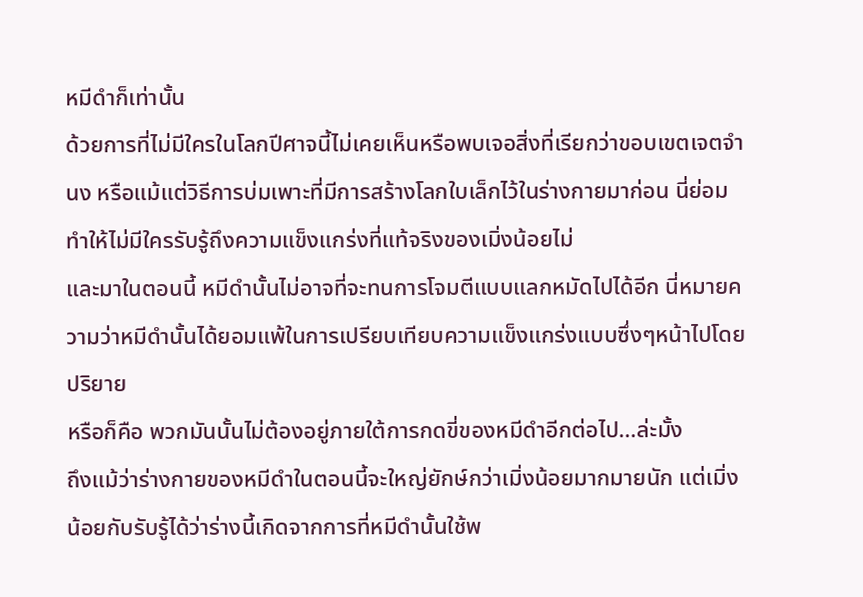หมีดำก็เท่านั้น
ด้วยการที่ไม่มีใครในโลกปีศาจนี้ไม่เคยเห็นหรือพบเจอสิ่งที่เรียกว่าขอบเขตเจตจำนง หรือแม้แต่วิธีการบ่มเพาะที่มีการสร้างโลกใบเล็กไว้ในร่างกายมาก่อน นี่ย่อมทำให้ไม่มีใครรับรู้ถึงความแข็งแกร่งที่แท้จริงของเมิ่งน้อยไม่
และมาในตอนนี้ หมีดำนั้นไม่อาจที่จะทนการโจมตีแบบแลกหมัดไปได้อีก นี่หมายความว่าหมีดำนั้นได้ยอมแพ้ในการเปรียบเทียบความแข็งแกร่งแบบซึ่งๆหน้าไปโดยปริยาย
หรือก็คือ พวกมันนั้นไม่ต้องอยู่ภายใต้การกดขี่ของหมีดำอีกต่อไป…ล่ะมั้ง
ถึงแม้ว่าร่างกายของหมีดำในตอนนี้จะใหญ่ยักษ์กว่าเมิ่งน้อยมากมายนัก แต่เมิ่งน้อยกับรับรู้ได้ว่าร่างนี้เกิดจากการที่หมีดำนั้นใช้พ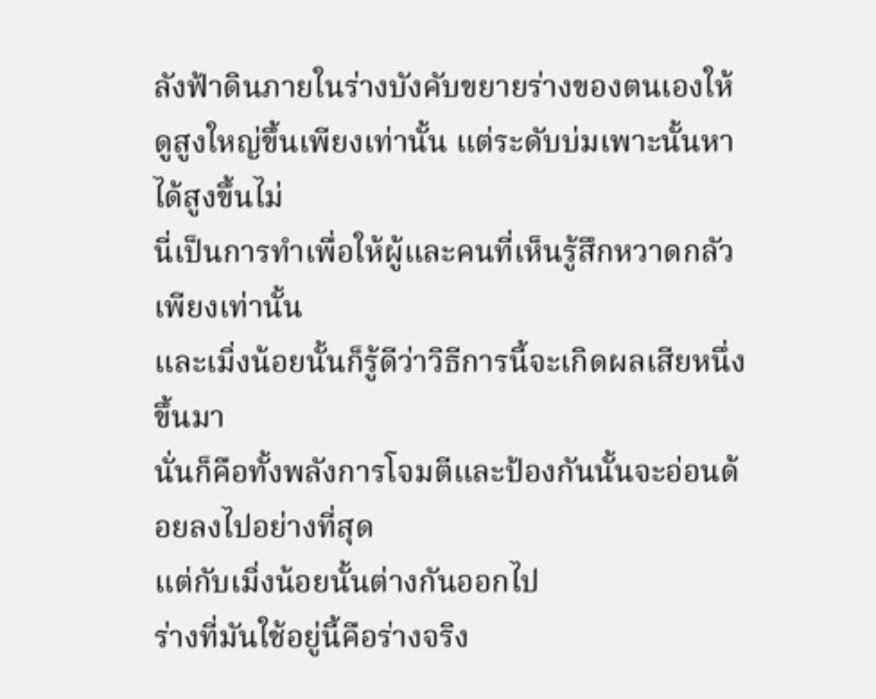ลังฟ้าดินภายในร่างบังคับขยายร่างของตนเองให้ดูสูงใหญ่ขึ้นเพียงเท่านั้น แต่ระดับบ่มเพาะนั้นหาได้สูงขึ้นไม่
นี่เป็นการทำเพื่อให้ผู้และคนที่เห็นรู้สึกหวาดกลัวเพียงเท่านั้น
และเมิ่งน้อยนั้นก็รู้ดีว่าวิธีการนี้จะเกิดผลเสียหนึ่งขึ้นมา
นั่นก็คือทั้งพลังการโจมตีและป้องกันนั้นจะอ่อนด้อยลงไปอย่างที่สุด
แต่กับเมิ่งน้อยนั้นต่างกันออกไป
ร่างที่มันใช้อยู่นี้คือร่างจริง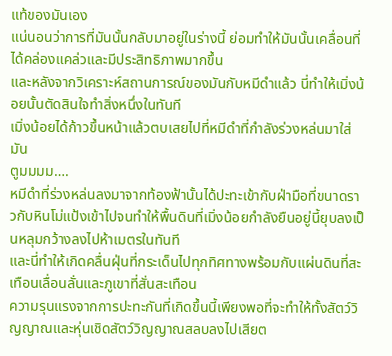แท้ของมันเอง
แน่นอนว่าการที่มันนั้นกลับมาอยู่ในร่างนี้ ย่อมทำให้มันนั้นเคลื่อนที่ได้คล่องแคล่วและมีประสิทธิภาพมากขึ้น
และหลังจากวิเคราะห์สถานการณ์ของมันกับหมีดำแล้ว นี่ทำให้เมิ่งน้อยนั้นตัดสินใจทำสิ่งหนึ่งในทันที
เมิ่งน้อยได้ก้าวขึ้นหน้าแล้วตบเสยไปที่หมีดำที่กำลังร่วงหล่นมาใส่มัน
ตูมมมม….
หมีดำที่ร่วงหล่นลงมาจากท้องฟ้านั้นได้ปะทะเข้ากับฝ่ามือที่ขนาดราวกับหินโม่แป้งเข้าไปจนทำให้พื้นดินที่เมิ่งน้อยกำลังยืนอยู่นี้ยุบลงเป็นหลุมกว้างลงไปห้าเมตรในทันที
และนี่ทำให้เกิดคลื่นฝุ่นที่กระเด็นไปทุกทิศทางพร้อมกับแผ่นดินที่สะเทือนเลื่อนลั่นและภูเขาที่สั่นสะเทือน
ความรุนแรงจากการปะทะกันที่เกิดขึ้นนี้เพียงพอที่จะทำให้ทั้งสัตว์วิญญาณและหุ่นเชิดสัตว์วิญญาณสลบลงไปเสียต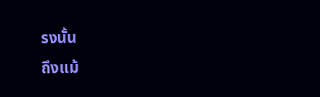รงนั้น
ถึงแม้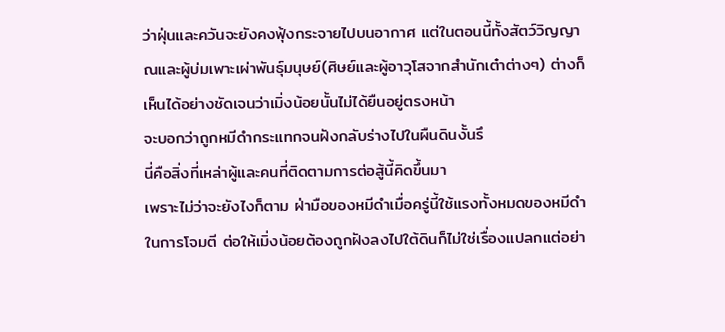ว่าฝุ่นและควันจะยังคงฟุ้งกระจายไปบนอากาศ แต่ในตอนนี้ทั้งสัตว์วิญญาณและผู้บ่มเพาะเผ่าพันธุ์มนุษย์(ศิษย์และผู้อาวุโสจากสำนักเต๋าต่างๆ) ต่างก็เห็นได้อย่างชัดเจนว่าเมิ่งน้อยนั้นไม่ได้ยืนอยู่ตรงหน้า
จะบอกว่าถูกหมีดำกระแทกจนฝังกลับร่างไปในผืนดินงั้นรึ
นี่คือสิ่งที่เหล่าผู้และคนที่ติดตามการต่อสู้นี้คิดขึ้นมา
เพราะไม่ว่าจะยังไงก็ตาม ฝ่ามือของหมีดำเมื่อครู่นี้ใช้แรงทั้งหมดของหมีดำในการโจมตี ต่อให้เมิ่งน้อยต้องถูกฝังลงไปใต้ดินก็ไม่ใช่เรื่องแปลกแต่อย่า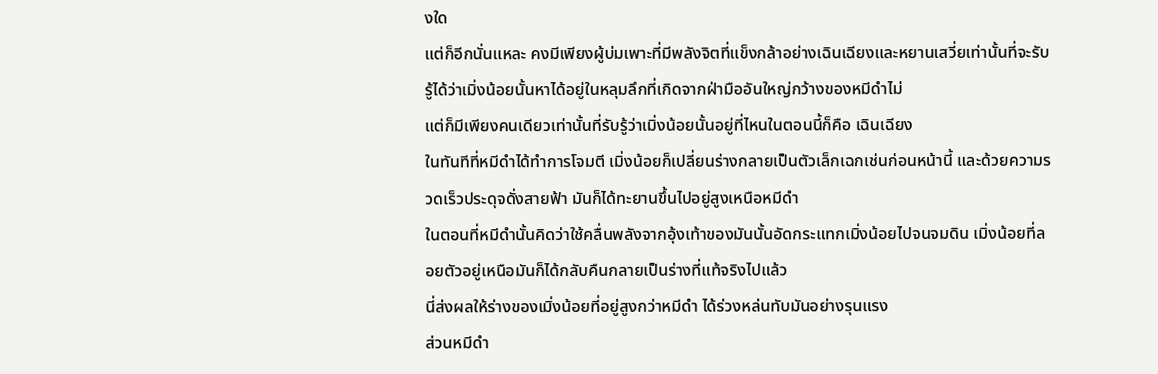งใด
แต่ก็อีกนั่นแหละ คงมีเพียงผู้บ่มเพาะที่มีพลังจิตที่แข็งกล้าอย่างเฉินเฉียงและหยานเสวี่ยเท่านั้นที่จะรับรู้ได้ว่าเมิ่งน้อยนั้นหาได้อยู่ในหลุมลึกที่เกิดจากฝ่ามืออันใหญ่กว้างของหมีดำไม่
แต่ก็มีเพียงคนเดียวเท่านั้นที่รับรู้ว่าเมิ่งน้อยนั้นอยู่ที่ไหนในตอนนี้ก็คือ เฉินเฉียง
ในทันทีที่หมีดำได้ทำการโจมตี เมิ่งน้อยก็เปลี่ยนร่างกลายเป็นตัวเล็กเฉกเช่นก่อนหน้านี้ และด้วยความรวดเร็วประดุจดั่งสายฟ้า มันก็ได้ทะยานขึ้นไปอยู่สูงเหนือหมีดำ
ในตอนที่หมีดำนั้นคิดว่าใช้คลื่นพลังจากอุ้งเท้าของมันนั้นอัดกระแทกเมิ่งน้อยไปจนจมดิน เมิ่งน้อยที่ลอยตัวอยู่เหนือมันก็ได้กลับคืนกลายเป็นร่างที่แท้จริงไปแล้ว
นี่ส่งผลให้ร่างของเมิ่งน้อยที่อยู่สูงกว่าหมีดำ ได้ร่วงหล่นทับมันอย่างรุนแรง
ส่วนหมีดำ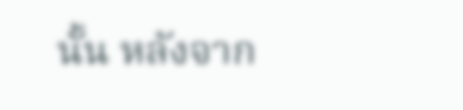นั้น หลังจาก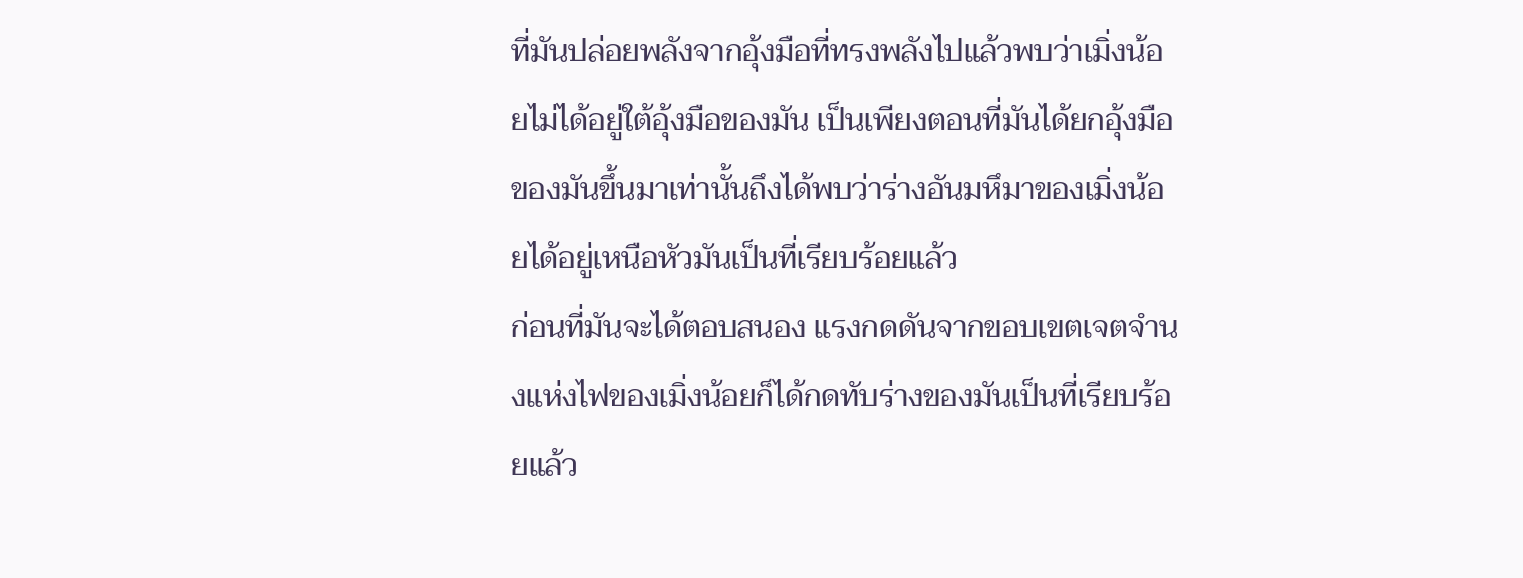ที่มันปล่อยพลังจากอุ้งมือที่ทรงพลังไปแล้วพบว่าเมิ่งน้อยไม่ได้อยู่ใต้อุ้งมือของมัน เป็นเพียงตอนที่มันได้ยกอุ้งมือของมันขึ้นมาเท่านั้นถึงได้พบว่าร่างอันมหึมาของเมิ่งน้อยได้อยู่เหนือหัวมันเป็นที่เรียบร้อยแล้ว
ก่อนที่มันจะได้ตอบสนอง แรงกดดันจากขอบเขตเจตจำนงแห่งไฟของเมิ่งน้อยก็ได้กดทับร่างของมันเป็นที่เรียบร้อยแล้ว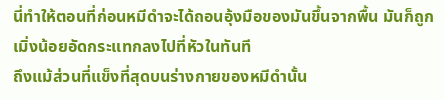นี่ทำให้ตอนที่ก่อนหมีดำจะได้ถอนอุ้งมือของมันขึ้นจากพื้น มันก็ถูกเมิ่งน้อยอัดกระแทกลงไปที่หัวในทันที
ถึงแม้ส่วนที่แข็งที่สุดบนร่างกายของหมีดำนั้น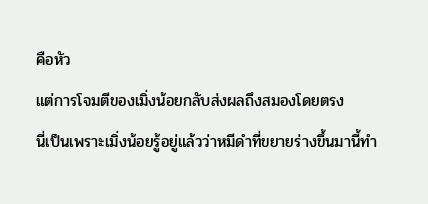คือหัว
แต่การโจมตีของเมิ่งน้อยกลับส่งผลถึงสมองโดยตรง
นี่เป็นเพราะเมิ่งน้อยรู้อยู่แล้วว่าหมีดำที่ขยายร่างขึ้นมานี้ทำ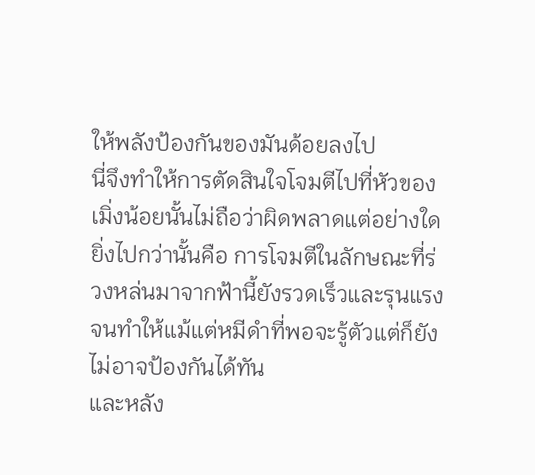ให้พลังป้องกันของมันด้อยลงไป
นี่จึงทำให้การตัดสินใจโจมตีไปที่หัวของเมิ่งน้อยนั้นไม่ถือว่าผิดพลาดแต่อย่างใด
ยิ่งไปกว่านั้นคือ การโจมตีในลักษณะที่ร่วงหล่นมาจากฟ้านี้ยังรวดเร็วและรุนแรงจนทำให้แม้แต่หมีดำที่พอจะรู้ตัวแต่ก็ยังไม่อาจป้องกันได้ทัน
และหลัง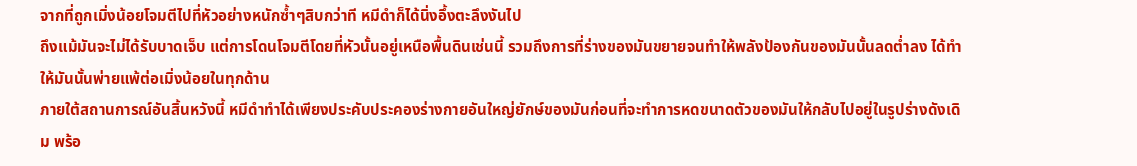จากที่ถูกเมิ่งน้อยโจมตีไปที่หัวอย่างหนักซ้ำๆสิบกว่าที หมีดำก็ได้นิ่งอึ้งตะลึงงันไป
ถึงแม้มันจะไม่ได้รับบาดเจ็บ แต่การโดนโจมตีโดยที่หัวนั้นอยู่เหนือพื้นดินเช่นนี้ รวมถึงการที่ร่างของมันขยายจนทำให้พลังป้องกันของมันนั้นลดต่ำลง ได้ทำให้มันนั้นพ่ายแพ้ต่อเมิ่งน้อยในทุกด้าน
ภายใต้สถานการณ์อันสิ้นหวังนี้ หมีดำทำได้เพียงประคับประคองร่างกายอันใหญ่ยักษ์ของมันก่อนที่จะทำการหดขนาดตัวของมันให้กลับไปอยู่ในรูปร่างดังเดิม พร้อ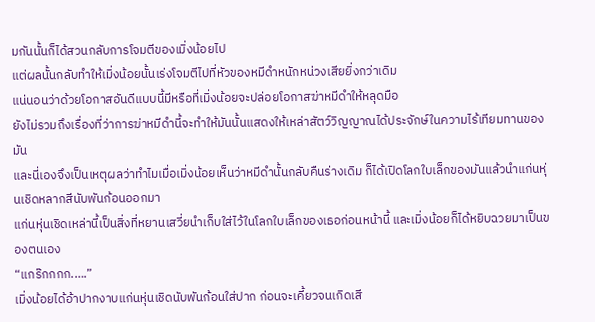มกันนั้นก็ได้สวนกลับการโจมตีของเมิ่งน้อยไป
แต่ผลนั้นกลับทำให้เมิ่งน้อยนั้นเร่งโจมตีไปที่หัวของหมีดำหนักหน่วงเสียยิ่งกว่าเดิม
แน่นอนว่าด้วยโอกาสอันดีแบบนี้มีหรือที่เมิ่งน้อยจะปล่อยโอกาสฆ่าหมีดำให้หลุดมือ
ยังไม่รวมถึงเรื่องที่ว่าการฆ่าหมีดำนี้จะทำให้มันนั้นแสดงให้เหล่าสัตว์วิญญาณได้ประจักษ์ในความไร้เทียมทานของมัน
และนี่เองจึงเป็นเหตุผลว่าทำไมเมื่อเมิ่งน้อยเห็นว่าหมีดำนั้นกลับคืนร่างเดิม ก็ได้เปิดโลกใบเล็กของมันแล้วนำแก่นหุ่นเชิดหลากสีนับพันก้อนออกมา
แก่นหุ่นเชิดเหล่านี้เป็นสิ่งที่หยานเสวี่ยนำเก็บใส่ไว้ในโลกใบเล็กของเธอก่อนหน้านี้ และเมิ่งน้อยก็ได้หยิบฉวยมาเป็นของตนเอง
“แกร๊กกกก.….”
เมิ่งน้อยได้อ้าปากงาบแก่นหุ่นเชิดนับพันก้อนใส่ปาก ก่อนจะเคี้ยวจนเกิดเสี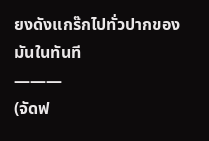ยงดังแกร๊กไปทั่วปากของมันในทันที
———
(จัดฟ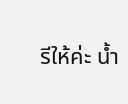รีให้ค่ะ น้ำ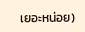เยอะหน่อย)